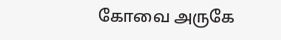கோவை அருகே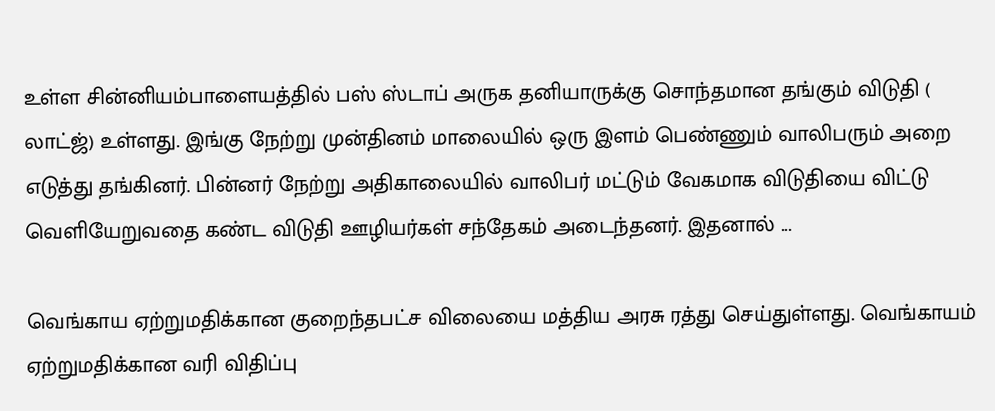உள்ள சின்னியம்பாளையத்தில் பஸ் ஸ்டாப் அருக தனியாருக்கு சொந்தமான தங்கும் விடுதி ( லாட்ஜ்) உள்ளது. இங்கு நேற்று முன்தினம் மாலையில் ஒரு இளம் பெண்ணும் வாலிபரும் அறை எடுத்து தங்கினர். பின்னர் நேற்று அதிகாலையில் வாலிபர் மட்டும் வேகமாக விடுதியை விட்டு வெளியேறுவதை கண்ட விடுதி ஊழியர்கள் சந்தேகம் அடைந்தனர். இதனால் ...

வெங்காய ஏற்றுமதிக்கான குறைந்தபட்ச விலையை மத்திய அரசு ரத்து செய்துள்ளது. வெங்காயம் ஏற்றுமதிக்கான வரி விதிப்பு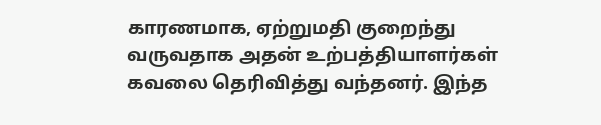காரணமாக, ஏற்றுமதி குறைந்து வருவதாக அதன் உற்பத்தியாளர்கள் கவலை தெரிவித்து வந்தனர். இந்த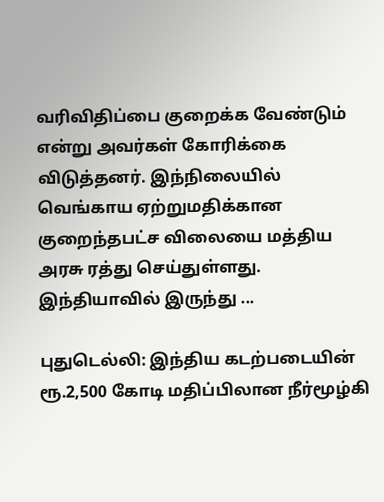வரிவிதிப்பை குறைக்க வேண்டும் என்று அவர்கள் கோரிக்கை விடுத்தனர். இந்நிலையில் வெங்காய ஏற்றுமதிக்கான குறைந்தபட்ச விலையை மத்திய அரசு ரத்து செய்துள்ளது. இந்தியாவில் இருந்து ...

புதுடெல்லி: இந்திய கடற்படையின் ரூ.2,500 கோடி மதிப்பிலான நீர்மூழ்கி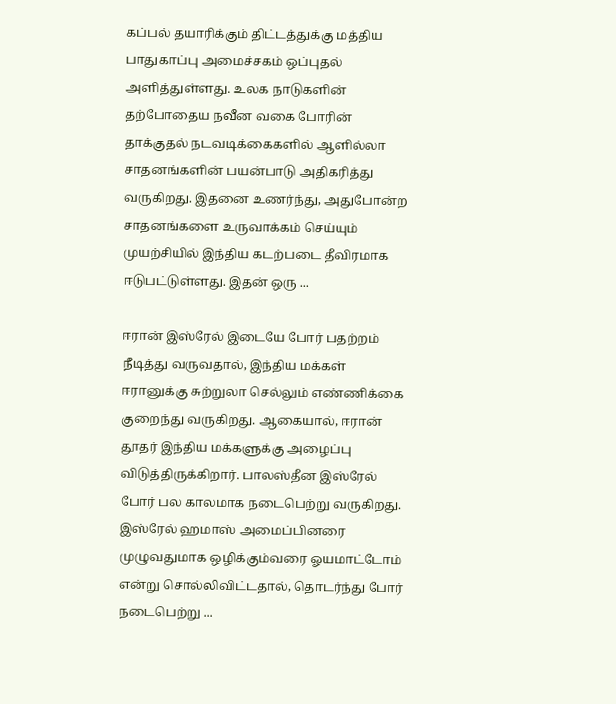கப்பல் தயாரிக்கும் திட்டத்துக்கு மத்திய பாதுகாப்பு அமைச்சகம் ஒப்புதல் அளித்துள்ளது. உலக நாடுகளின் தற்போதைய நவீன வகை போரின் தாக்குதல் நடவடிக்கைகளில் ஆளில்லா சாதனங்களின் பயன்பாடு அதிகரித்து வருகிறது. இதனை உணர்ந்து, அதுபோன்ற சாதனங்களை உருவாக்கம் செய்யும் முயற்சியில் இந்திய கடற்படை தீவிரமாக ஈடுபட்டுள்ளது. இதன் ஒரு ...

ஈரான் இஸ்ரேல் இடையே போர் பதற்றம் நீடித்து வருவதால், இந்திய மக்கள் ஈரானுக்கு சுற்றுலா செல்லும் எண்ணிக்கை குறைந்து வருகிறது. ஆகையால், ஈரான் தூதர் இந்திய மக்களுக்கு அழைப்பு விடுத்திருக்கிறார். பாலஸ்தீன இஸ்ரேல் போர் பல காலமாக நடைபெற்று வருகிறது. இஸ்ரேல் ஹமாஸ் அமைப்பினரை முழுவதுமாக ஒழிக்கும்வரை ஓயமாட்டோம் என்று சொல்லிவிட்டதால், தொடர்ந்து போர் நடைபெற்று ...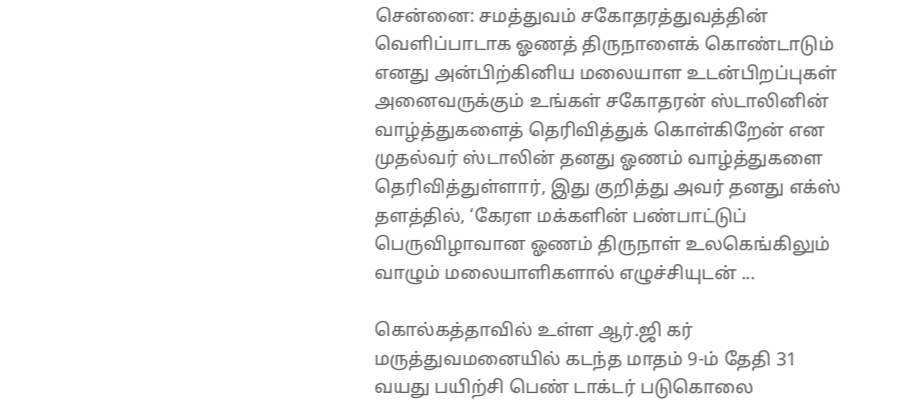சென்னை: சமத்துவம் சகோதரத்துவத்தின் வெளிப்பாடாக ஓணத் திருநாளைக் கொண்டாடும் எனது அன்பிற்கினிய மலையாள உடன்பிறப்புகள் அனைவருக்கும் உங்கள் சகோதரன் ஸ்டாலினின் வாழ்த்துகளைத் தெரிவித்துக் கொள்கிறேன் என முதல்வர் ஸ்டாலின் தனது ஓணம் வாழ்த்துகளை தெரிவித்துள்ளார், இது குறித்து அவர் தனது எக்ஸ் தளத்தில், ‘கேரள மக்களின் பண்பாட்டுப் பெருவிழாவான ஓணம் திருநாள் உலகெங்கிலும் வாழும் மலையாளிகளால் எழுச்சியுடன் ...

கொல்கத்தாவில் உள்ள ஆர்.ஜி கர் மருத்துவமனையில் கடந்த மாதம் 9-ம் தேதி 31 வயது பயிற்சி பெண் டாக்டர் படுகொலை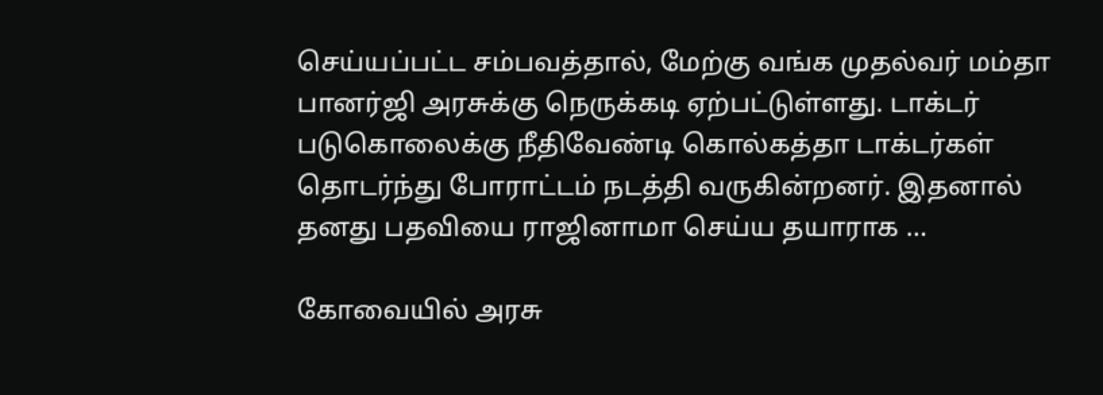செய்யப்பட்ட சம்பவத்தால், மேற்கு வங்க முதல்வர் மம்தா பானர்ஜி அரசுக்கு நெருக்கடி ஏற்பட்டுள்ளது. டாக்டர் படுகொலைக்கு நீதிவேண்டி கொல்கத்தா டாக்டர்கள் தொடர்ந்து போராட்டம் நடத்தி வருகின்றனர். இதனால் தனது பதவியை ராஜினாமா செய்ய தயாராக ...

கோவையில் அரசு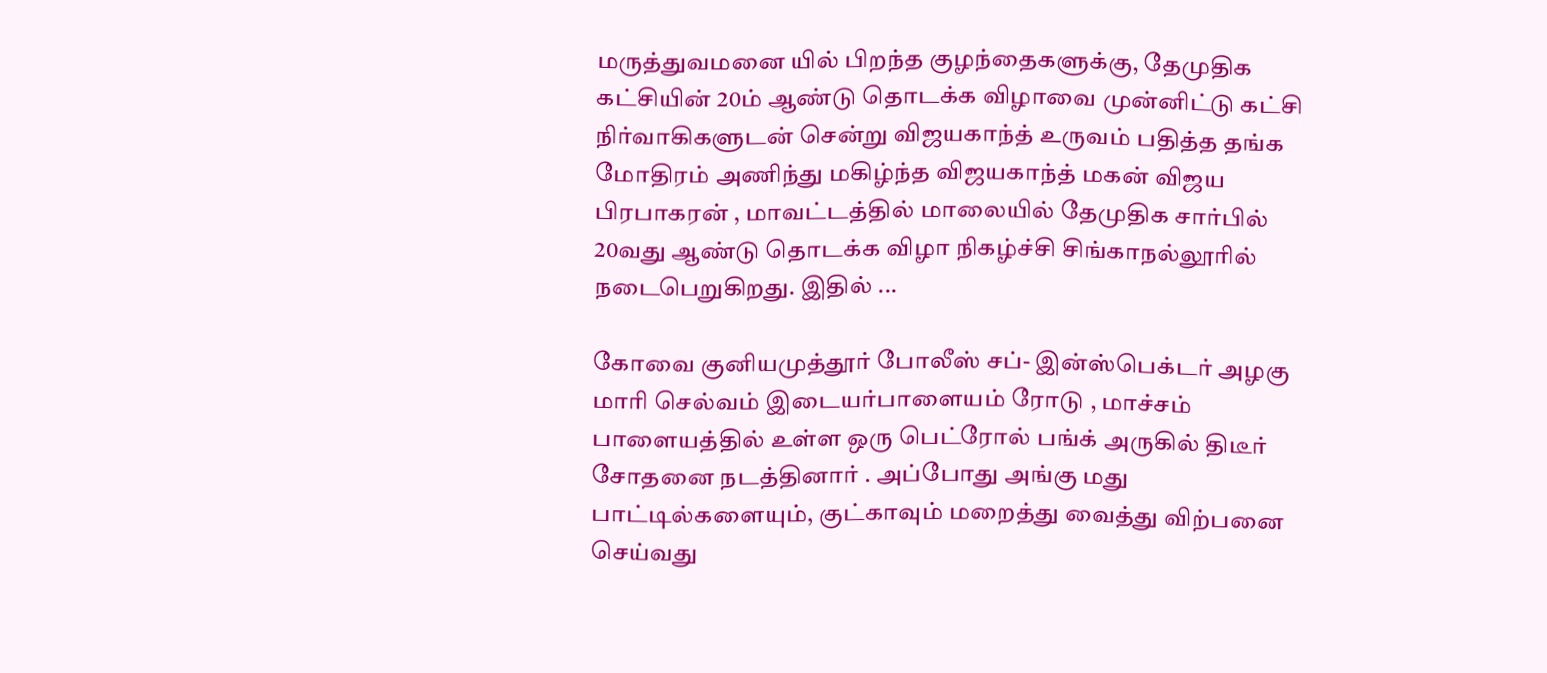மருத்துவமனை யில் பிறந்த குழந்தைகளுக்கு, தேமுதிக கட்சியின் 20ம் ஆண்டு தொடக்க விழாவை முன்னிட்டு கட்சி நிர்வாகிகளுடன் சென்று விஜயகாந்த் உருவம் பதித்த தங்க மோதிரம் அணிந்து மகிழ்ந்த விஜயகாந்த் மகன் விஜய பிரபாகரன் , மாவட்டத்தில் மாலையில் தேமுதிக சார்பில் 20வது ஆண்டு தொடக்க விழா நிகழ்ச்சி சிங்காநல்லூரில் நடைபெறுகிறது. இதில் ...

கோவை குனியமுத்தூர் போலீஸ் சப்- இன்ஸ்பெக்டர் அழகு மாரி செல்வம் இடையர்பாளையம் ரோடு , மாச்சம் பாளையத்தில் உள்ள ஒரு பெட்ரோல் பங்க் அருகில் திடீர் சோதனை நடத்தினார் . அப்போது அங்கு மது பாட்டில்களையும், குட்காவும் மறைத்து வைத்து விற்பனை செய்வது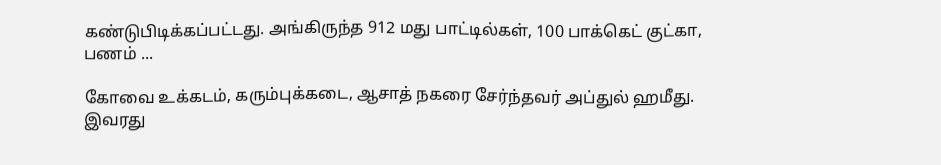கண்டுபிடிக்கப்பட்டது. அங்கிருந்த 912 மது பாட்டில்கள், 100 பாக்கெட் குட்கா, பணம் ...

கோவை உக்கடம், கரும்புக்கடை, ஆசாத் நகரை சேர்ந்தவர் அப்துல் ஹமீது. இவரது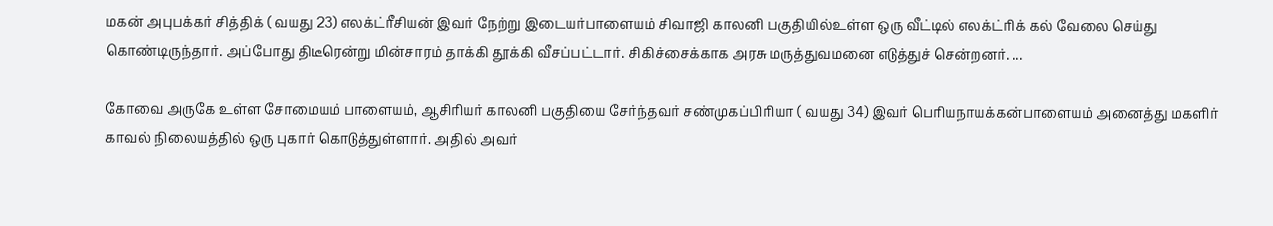மகன் அபுபக்கர் சித்திக் ( வயது 23) எலக்ட்ரீசியன் இவர் நேற்று இடையர்பாளையம் சிவாஜி காலனி பகுதியில்உள்ள ஒரு வீட்டில் எலக்ட்ரிக் கல் வேலை செய்து கொண்டிருந்தார். அப்போது திடீரென்று மின்சாரம் தாக்கி தூக்கி வீசப்பட்டார். சிகிச்சைக்காக அரசு மருத்துவமனை எடுத்துச் சென்றனர். ...

கோவை அருகே உள்ள சோமையம் பாளையம், ஆசிரியர் காலனி பகுதியை சேர்ந்தவர் சண்முகப்பிரியா ( வயது 34) இவர் பெரியநாயக்கன்பாளையம் அனைத்து மகளிர் காவல் நிலையத்தில் ஒரு புகார் கொடுத்துள்ளார். அதில் அவர்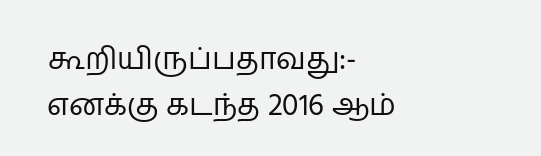கூறியிருப்பதாவது:- எனக்கு கடந்த 2016 ஆம்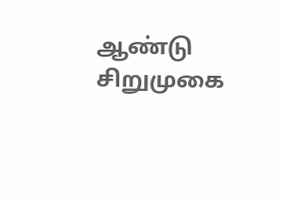ஆண்டு சிறுமுகை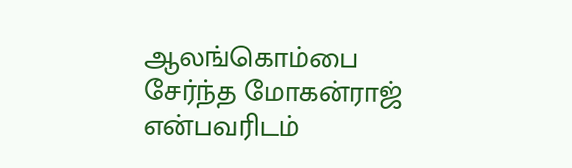ஆலங்கொம்பை சேர்ந்த மோகன்ராஜ் என்பவரிடம்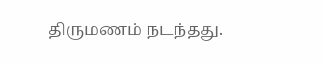திருமணம் நடந்தது.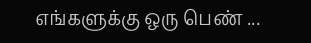எங்களுக்கு ஒரு பெண் ...